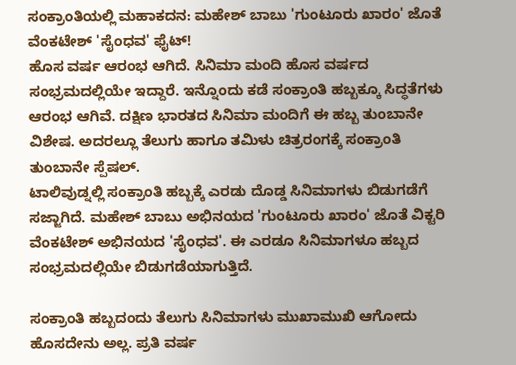ಸಂಕ್ರಾಂತಿಯಲ್ಲಿ ಮಹಾಕದನ: ಮಹೇಶ್ ಬಾಬು 'ಗುಂಟೂರು ಖಾರಂ' ಜೊತೆ ವೆಂಕಟೇಶ್ 'ಸೈಂಧವ' ಫೈಟ್!
ಹೊಸ ವರ್ಷ ಆರಂಭ ಆಗಿದೆ. ಸಿನಿಮಾ ಮಂದಿ ಹೊಸ ವರ್ಷದ ಸಂಭ್ರಮದಲ್ಲಿಯೇ ಇದ್ದಾರೆ. ಇನ್ನೊಂದು ಕಡೆ ಸಂಕ್ರಾಂತಿ ಹಬ್ಬಕ್ಕೂ ಸಿದ್ಧತೆಗಳು ಆರಂಭ ಆಗಿವೆ. ದಕ್ಷಿಣ ಭಾರತದ ಸಿನಿಮಾ ಮಂದಿಗೆ ಈ ಹಬ್ಬ ತುಂಬಾನೇ ವಿಶೇಷ. ಅದರಲ್ಲೂ ತೆಲುಗು ಹಾಗೂ ತಮಿಳು ಚಿತ್ರರಂಗಕ್ಕೆ ಸಂಕ್ರಾಂತಿ ತುಂಬಾನೇ ಸ್ಪೆಷಲ್.
ಟಾಲಿವುಡ್ನಲ್ಲಿ ಸಂಕ್ರಾಂತಿ ಹಬ್ಬಕ್ಕೆ ಎರಡು ದೊಡ್ಡ ಸಿನಿಮಾಗಳು ಬಿಡುಗಡೆಗೆ ಸಜ್ಜಾಗಿದೆ. ಮಹೇಶ್ ಬಾಬು ಅಭಿನಯದ 'ಗುಂಟೂರು ಖಾರಂ' ಜೊತೆ ವಿಕ್ಟರಿ ವೆಂಕಟೇಶ್ ಅಭಿನಯದ 'ಸೈಂಧವ'. ಈ ಎರಡೂ ಸಿನಿಮಾಗಳೂ ಹಬ್ಬದ ಸಂಭ್ರಮದಲ್ಲಿಯೇ ಬಿಡುಗಡೆಯಾಗುತ್ತಿದೆ.

ಸಂಕ್ರಾಂತಿ ಹಬ್ಬದಂದು ತೆಲುಗು ಸಿನಿಮಾಗಳು ಮುಖಾಮುಖಿ ಆಗೋದು ಹೊಸದೇನು ಅಲ್ಲ. ಪ್ರತಿ ವರ್ಷ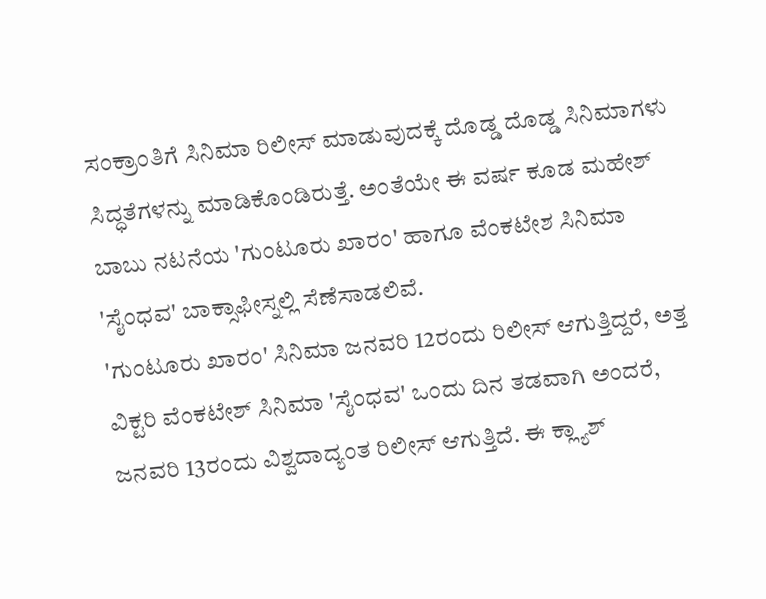ಸಂಕ್ರಾಂತಿಗೆ ಸಿನಿಮಾ ರಿಲೀಸ್ ಮಾಡುವುದಕ್ಕೆ ದೊಡ್ಡ ದೊಡ್ಡ ಸಿನಿಮಾಗಳು ಸಿದ್ಧತೆಗಳನ್ನು ಮಾಡಿಕೊಂಡಿರುತ್ತೆ. ಅಂತೆಯೇ ಈ ವರ್ಷ ಕೂಡ ಮಹೇಶ್ ಬಾಬು ನಟನೆಯ 'ಗುಂಟೂರು ಖಾರಂ' ಹಾಗೂ ವೆಂಕಟೇಶ ಸಿನಿಮಾ 'ಸೈಂಧವ' ಬಾಕ್ಸಾಫೀಸ್ನಲ್ಲಿ ಸೆಣೆಸಾಡಲಿವೆ.
'ಗುಂಟೂರು ಖಾರಂ' ಸಿನಿಮಾ ಜನವರಿ 12ರಂದು ರಿಲೀಸ್ ಆಗುತ್ತಿದ್ದರೆ, ಅತ್ತ ವಿಕ್ಟರಿ ವೆಂಕಟೇಶ್ ಸಿನಿಮಾ 'ಸೈಂಧವ' ಒಂದು ದಿನ ತಡವಾಗಿ ಅಂದರೆ, ಜನವರಿ 13ರಂದು ವಿಶ್ವದಾದ್ಯಂತ ರಿಲೀಸ್ ಆಗುತ್ತಿದೆ. ಈ ಕ್ಲ್ಯಾಶ್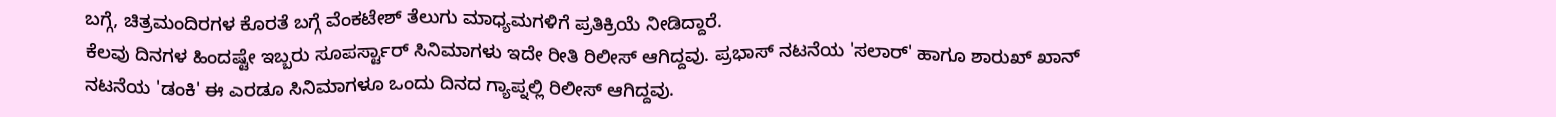ಬಗ್ಗೆ, ಚಿತ್ರಮಂದಿರಗಳ ಕೊರತೆ ಬಗ್ಗೆ ವೆಂಕಟೇಶ್ ತೆಲುಗು ಮಾಧ್ಯಮಗಳಿಗೆ ಪ್ರತಿಕ್ರಿಯೆ ನೀಡಿದ್ದಾರೆ.
ಕೆಲವು ದಿನಗಳ ಹಿಂದಷ್ಟೇ ಇಬ್ಬರು ಸೂಪರ್ಸ್ಟಾರ್ ಸಿನಿಮಾಗಳು ಇದೇ ರೀತಿ ರಿಲೀಸ್ ಆಗಿದ್ದವು. ಪ್ರಭಾಸ್ ನಟನೆಯ 'ಸಲಾರ್' ಹಾಗೂ ಶಾರುಖ್ ಖಾನ್ ನಟನೆಯ 'ಡಂಕಿ' ಈ ಎರಡೂ ಸಿನಿಮಾಗಳೂ ಒಂದು ದಿನದ ಗ್ಯಾಪ್ನಲ್ಲಿ ರಿಲೀಸ್ ಆಗಿದ್ದವು.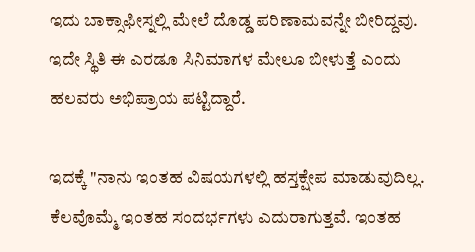ಇದು ಬಾಕ್ಸಾಫೀಸ್ನಲ್ಲಿ ಮೇಲೆ ದೊಡ್ಡ ಪರಿಣಾಮವನ್ನೇ ಬೀರಿದ್ದವು. ಇದೇ ಸ್ಥಿತಿ ಈ ಎರಡೂ ಸಿನಿಮಾಗಳ ಮೇಲೂ ಬೀಳುತ್ತೆ ಎಂದು ಹಲವರು ಅಭಿಪ್ರಾಯ ಪಟ್ಟಿದ್ದಾರೆ.

ಇದಕ್ಕೆ "ನಾನು ಇಂತಹ ವಿಷಯಗಳಲ್ಲಿ ಹಸ್ತಕ್ಷೇಪ ಮಾಡುವುದಿಲ್ಲ. ಕೆಲವೊಮ್ಮೆ ಇಂತಹ ಸಂದರ್ಭಗಳು ಎದುರಾಗುತ್ತವೆ. ಇಂತಹ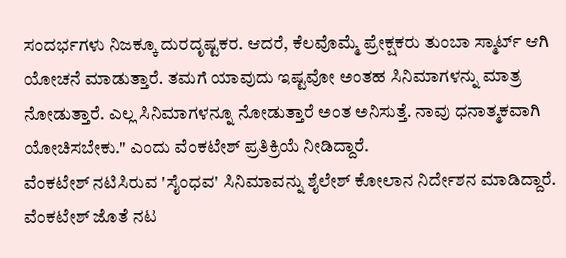ಸಂದರ್ಭಗಳು ನಿಜಕ್ಕೂ ದುರದೃಷ್ಟಕರ. ಆದರೆ, ಕೆಲವೊಮ್ಮೆ ಪ್ರೇಕ್ಷಕರು ತುಂಬಾ ಸ್ಮಾರ್ಟ್ ಆಗಿ ಯೋಚನೆ ಮಾಡುತ್ತಾರೆ. ತಮಗೆ ಯಾವುದು ಇಷ್ಟವೋ ಅಂತಹ ಸಿನಿಮಾಗಳನ್ನು ಮಾತ್ರ ನೋಡುತ್ತಾರೆ. ಎಲ್ಲ ಸಿನಿಮಾಗಳನ್ನೂ ನೋಡುತ್ತಾರೆ ಅಂತ ಅನಿಸುತ್ತೆ. ನಾವು ಧನಾತ್ಮಕವಾಗಿ ಯೋಚಿಸಬೇಕು." ಎಂದು ವೆಂಕಟೇಶ್ ಪ್ರತಿಕ್ರಿಯೆ ನೀಡಿದ್ದಾರೆ.
ವೆಂಕಟೇಶ್ ನಟಿಸಿರುವ 'ಸೈಂಧವ' ಸಿನಿಮಾವನ್ನು ಶೈಲೇಶ್ ಕೋಲಾನ ನಿರ್ದೇಶನ ಮಾಡಿದ್ದಾರೆ. ವೆಂಕಟೇಶ್ ಜೊತೆ ನಟ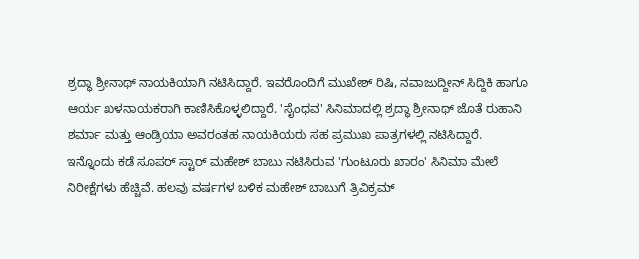ಶ್ರದ್ಧಾ ಶ್ರೀನಾಥ್ ನಾಯಕಿಯಾಗಿ ನಟಿಸಿದ್ದಾರೆ. ಇವರೊಂದಿಗೆ ಮುಖೇಶ್ ರಿಷಿ, ನವಾಜುದ್ದೀನ್ ಸಿದ್ದಿಕಿ ಹಾಗೂ ಆರ್ಯ ಖಳನಾಯಕರಾಗಿ ಕಾಣಿಸಿಕೊಳ್ಳಲಿದ್ದಾರೆ. 'ಸೈಂಧವ' ಸಿನಿಮಾದಲ್ಲಿ ಶ್ರದ್ಧಾ ಶ್ರೀನಾಥ್ ಜೊತೆ ರುಹಾನಿ ಶರ್ಮಾ ಮತ್ತು ಆಂಡ್ರಿಯಾ ಅವರಂತಹ ನಾಯಕಿಯರು ಸಹ ಪ್ರಮುಖ ಪಾತ್ರಗಳಲ್ಲಿ ನಟಿಸಿದ್ದಾರೆ.
ಇನ್ನೊಂದು ಕಡೆ ಸೂಪರ್ ಸ್ಟಾರ್ ಮಹೇಶ್ ಬಾಬು ನಟಿಸಿರುವ 'ಗುಂಟೂರು ಖಾರಂ' ಸಿನಿಮಾ ಮೇಲೆ ನಿರೀಕ್ಷೆಗಳು ಹೆಚ್ಚಿವೆ. ಹಲವು ವರ್ಷಗಳ ಬಳಿಕ ಮಹೇಶ್ ಬಾಬುಗೆ ತ್ರಿವಿಕ್ರಮ್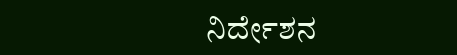ನಿರ್ದೇಶನ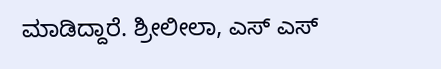ಮಾಡಿದ್ದಾರೆ. ಶ್ರೀಲೀಲಾ, ಎಸ್ ಎಸ್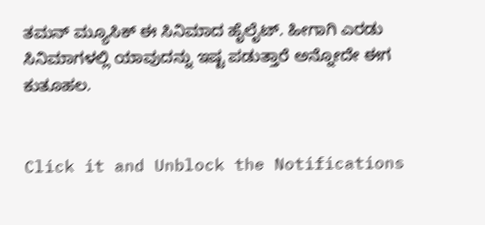ತಮನ್ ಮ್ಯೂಸಿಕ್ ಈ ಸಿನಿಮಾದ ಹೈಲೈಟ್. ಹೀಗಾಗಿ ಎರಡು ಸಿನಿಮಾಗಳಲ್ಲಿ ಯಾವುದನ್ನು ಇಷ್ಟ ಪಡುತ್ತಾರೆ ಅನ್ನೋದೇ ಈಗ ಕುತೂಹಲ.


Click it and Unblock the Notifications